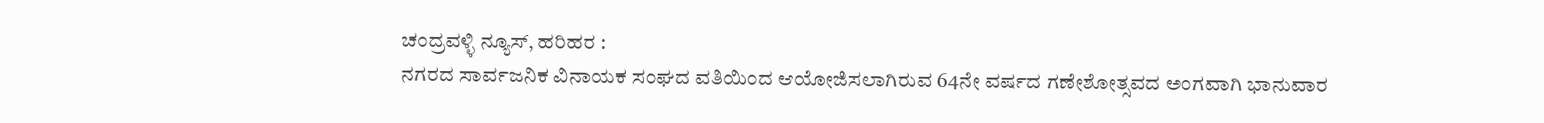ಚಂದ್ರವಳ್ಳಿ ನ್ಯೂಸ್, ಹರಿಹರ :
ನಗರದ ಸಾರ್ವಜನಿಕ ವಿನಾಯಕ ಸಂಘದ ವತಿಯಿಂದ ಆಯೋಜಿಸಲಾಗಿರುವ 64ನೇ ವರ್ಷದ ಗಣೇಶೋತ್ಸವದ ಅಂಗವಾಗಿ ಭಾನುವಾರ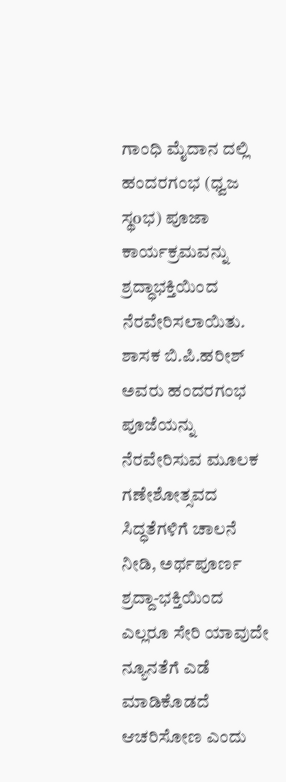ಗಾಂಧಿ ಮೈದಾನ ದಲ್ಲಿ ಹಂದರಗಂಭ (ಧ್ವಜ ಸ್ಥoಭ) ಪೂಜಾ ಕಾರ್ಯಕ್ರಮವನ್ನು ಶ್ರದ್ಧಾಭಕ್ತಿಯಿಂದ ನೆರವೇರಿಸಲಾಯಿತು.
ಶಾಸಕ ಬಿ.ಪಿ.ಹರೀಶ್ ಅವರು ಹಂದರಗಂಭ ಪೂಜೆಯನ್ನು ನೆರವೇರಿಸುವ ಮೂಲಕ ಗಣೇಶೋತ್ಸವದ ಸಿದ್ಧತೆಗಳಿಗೆ ಚಾಲನೆ ನೀಡಿ, ಅರ್ಥಪೂರ್ಣ ಶ್ರದ್ದಾ-ಭಕ್ತಿಯಿಂದ ಎಲ್ಲರೂ ಸೇರಿ ಯಾವುದೇ ನ್ಯೂನತೆಗೆ ಎಡೆ ಮಾಡಿಕೊಡದೆ ಆಚರಿಸೋಣ ಎಂದು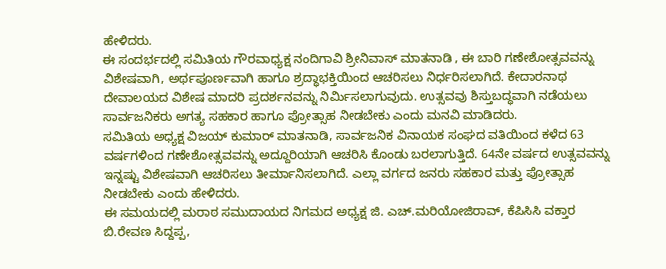ಹೇಳಿದರು.
ಈ ಸಂದರ್ಭದಲ್ಲಿ ಸಮಿತಿಯ ಗೌರವಾಧ್ಯಕ್ಷ ನಂದಿಗಾವಿ ಶ್ರೀನಿವಾಸ್ ಮಾತನಾಡಿ , ಈ ಬಾರಿ ಗಣೇಶೋತ್ಸವವನ್ನು ವಿಶೇಷವಾಗಿ, ಅರ್ಥಪೂರ್ಣವಾಗಿ ಹಾಗೂ ಶ್ರದ್ಧಾಭಕ್ತಿಯಿಂದ ಆಚರಿಸಲು ನಿರ್ಧರಿಸಲಾಗಿದೆ. ಕೇದಾರನಾಥ ದೇವಾಲಯದ ವಿಶೇಷ ಮಾದರಿ ಪ್ರದರ್ಶನವನ್ನು ನಿರ್ಮಿಸಲಾಗುವುದು. ಉತ್ಸವವು ಶಿಸ್ತುಬದ್ಧವಾಗಿ ನಡೆಯಲು ಸಾರ್ವಜನಿಕರು ಅಗತ್ಯ ಸಹಕಾರ ಹಾಗೂ ಪ್ರೋತ್ಸಾಹ ನೀಡಬೇಕು ಎಂದು ಮನವಿ ಮಾಡಿದರು.
ಸಮಿತಿಯ ಅಧ್ಯಕ್ಷ ವಿಜಯ್ ಕುಮಾರ್ ಮಾತನಾಡಿ, ಸಾರ್ವಜನಿಕ ವಿನಾಯಕ ಸಂಘದ ವತಿಯಿಂದ ಕಳೆದ 63 ವರ್ಷಗಳಿಂದ ಗಣೇಶೋತ್ಸವವನ್ನು ಅದ್ದೂರಿಯಾಗಿ ಆಚರಿಸಿ ಕೊಂಡು ಬರಲಾಗುತ್ತಿದೆ. 64ನೇ ವರ್ಷದ ಉತ್ಸವವನ್ನು ಇನ್ನಷ್ಟು ವಿಶೇಷವಾಗಿ ಆಚರಿಸಲು ತೀರ್ಮಾನಿಸಲಾಗಿದೆ. ಎಲ್ಲಾ ವರ್ಗದ ಜನರು ಸಹಕಾರ ಮತ್ತು ಪ್ರೋತ್ಸಾಹ ನೀಡಬೇಕು ಎಂದು ಹೇಳಿದರು.
ಈ ಸಮಯದಲ್ಲಿ ಮರಾಠ ಸಮುದಾಯದ ನಿಗಮದ ಅಧ್ಯಕ್ಷ ಜಿ. ಎಚ್.ಮರಿಯೋಜಿರಾವ್, ಕೆಪಿಸಿಸಿ ವಕ್ತಾರ ಬಿ.ರೇವಣ ಸಿದ್ದಪ್ಪ,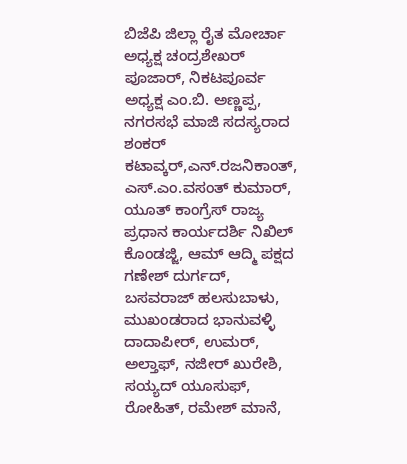ಬಿಜೆಪಿ ಜಿಲ್ಲಾ ರೈತ ಮೋರ್ಚಾ ಅಧ್ಯಕ್ಷ ಚಂದ್ರಶೇಖರ್ ಪೂಜಾರ್, ನಿಕಟಪೂರ್ವ ಅಧ್ಯಕ್ಷ ಎಂ.ಬಿ. ಅಣ್ಣಪ್ಪ, ನಗರಸಭೆ ಮಾಜಿ ಸದಸ್ಯರಾದ ಶಂಕರ್ ಕಟಾವ್ಕರ್,ಎನ್.ರಜನಿಕಾಂತ್, ಎಸ್.ಎಂ.ವಸಂತ್ ಕುಮಾರ್, ಯೂತ್ ಕಾಂಗ್ರೆಸ್ ರಾಜ್ಯ ಪ್ರಧಾನ ಕಾರ್ಯದರ್ಶಿ ನಿಖಿಲ್ ಕೊಂಡಜ್ಜಿ, ಆಮ್ ಆದ್ಮಿ ಪಕ್ಷದ ಗಣೇಶ್ ದುರ್ಗದ್, ಬಸವರಾಜ್ ಹಲಸುಬಾಳು, ಮುಖಂಡರಾದ ಭಾನುವಳ್ಳಿ ದಾದಾಪೀರ್, ಉಮರ್, ಅಲ್ತಾಫ್, ನಜೀರ್ ಖುರೇಶಿ, ಸಯ್ಯದ್ ಯೂಸುಫ್, ರೋಹಿತ್, ರಮೇಶ್ ಮಾನೆ,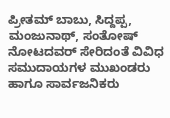ಪ್ರೀತಮ್ ಬಾಬು, ಸಿದ್ದಪ್ಪ, ಮಂಜುನಾಥ್, ಸಂತೋಷ್ ನೋಟದವರ್ ಸೇರಿದಂತೆ ವಿವಿಧ ಸಮುದಾಯಗಳ ಮುಖಂಡರು ಹಾಗೂ ಸಾರ್ವಜನಿಕರು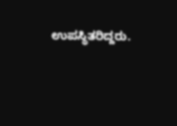ಉಪಸ್ಥಿತರಿದ್ದರು.